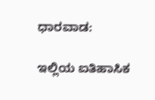ಧಾರವಾಡ:

ಇಲ್ಲಿಯ ಐತಿಹಾಸಿಕ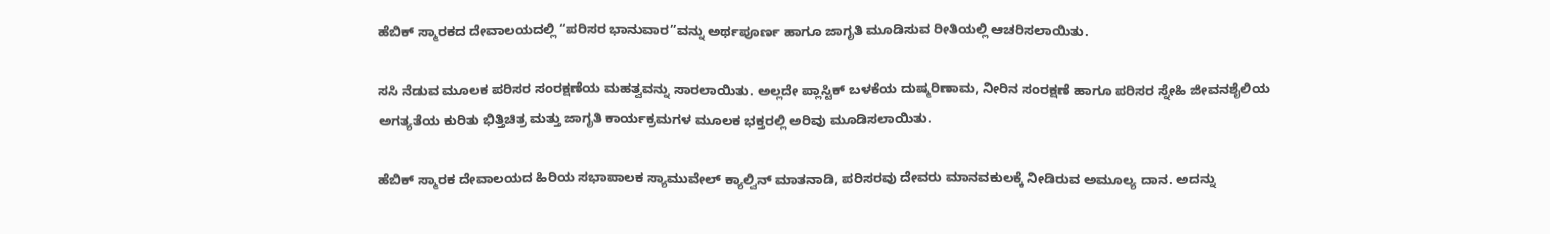ಹೆಬಿಕ್ ಸ್ಮಾರಕದ ದೇವಾಲಯದಲ್ಲಿ “ಪರಿಸರ ಭಾನುವಾರ”ವನ್ನು ಅರ್ಥಪೂರ್ಣ ಹಾಗೂ ಜಾಗೃತಿ ಮೂಡಿಸುವ ರೀತಿಯಲ್ಲಿ ಆಚರಿಸಲಾಯಿತು.

ಸಸಿ ನೆಡುವ ಮೂಲಕ ಪರಿಸರ ಸಂರಕ್ಷಣೆಯ ಮಹತ್ವವನ್ನು ಸಾರಲಾಯಿತು. ಅಲ್ಲದೇ ಪ್ಲಾಸ್ಟಿಕ್ ಬಳಕೆಯ ದುಷ್ಮರಿಣಾಮ, ನೀರಿನ ಸಂರಕ್ಷಣೆ ಹಾಗೂ ಪರಿಸರ ಸ್ನೇಹಿ ಜೀವನಶೈಲಿಯ ಅಗತ್ಯತೆಯ ಕುರಿತು ಭಿತ್ತಿಚಿತ್ರ ಮತ್ತು ಜಾಗೃತಿ ಕಾರ್ಯಕ್ರಮಗಳ ಮೂಲಕ ಭಕ್ತರಲ್ಲಿ ಅರಿವು ಮೂಡಿಸಲಾಯಿತು.

ಹೆಬಿಕ್ ಸ್ಮಾರಕ ದೇವಾಲಯದ ಹಿರಿಯ ಸಭಾಪಾಲಕ ಸ್ಯಾಮುವೇಲ್ ಕ್ಯಾಲ್ವಿನ್ ಮಾತನಾಡಿ, ಪರಿಸರವು ದೇವರು ಮಾನವಕುಲಕ್ಕೆ ನೀಡಿರುವ ಅಮೂಲ್ಯ ದಾನ. ಅದನ್ನು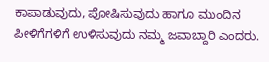ಕಾಪಾಡುವುದು, ಪೋಷಿಸುವುದು ಹಾಗೂ ಮುಂದಿನ ಪೀಳಿಗೆಗಳಿಗೆ ಉಳಿಸುವುದು ನಮ್ಮ ಜವಾಬ್ದಾರಿ ಎಂದರು.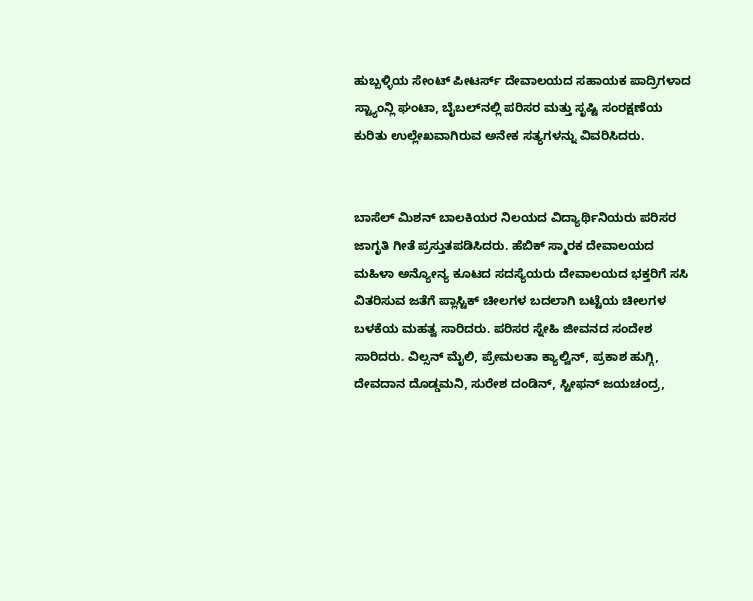ಹುಬ್ಬಳ್ಳಿಯ ಸೇಂಟ್ ಪೀಟರ್ಸ್ ದೇವಾಲಯದ ಸಹಾಯಕ ಪಾದ್ರಿಗಳಾದ ಸ್ಟ್ಯಾಂನ್ಲಿ ಘಂಟಾ, ಬೈಬಲ್‌ನಲ್ಲಿ ಪರಿಸರ ಮತ್ತು ಸೃಷ್ಟಿ ಸಂರಕ್ಷಣೆಯ ಕುರಿತು ಉಲ್ಲೇಖವಾಗಿರುವ ಅನೇಕ ಸತ್ಯಗಳನ್ನು ವಿವರಿಸಿದರು.


ಬಾಸೆಲ್ ಮಿಶನ್ ಬಾಲಕಿಯರ ನಿಲಯದ ವಿದ್ಯಾರ್ಥಿನಿಯರು ಪರಿಸರ ಜಾಗೃತಿ ಗೀತೆ ಪ್ರಸ್ತುತಪಡಿಸಿದರು. ಹೆಬಿಕ್ ಸ್ಮಾರಕ ದೇವಾಲಯದ ಮಹಿಳಾ ಅನ್ಯೋನ್ಯ ಕೂಟದ ಸದಸ್ಯೆಯರು ದೇವಾಲಯದ ಭಕ್ತರಿಗೆ ಸಸಿ ವಿತರಿಸುವ ಜತೆಗೆ ಪ್ಲಾಸ್ಟಿಕ್ ಚೀಲಗಳ ಬದಲಾಗಿ ಬಟ್ಟೆಯ ಚೀಲಗಳ ಬಳಕೆಯ ಮಹತ್ವ ಸಾರಿದರು. ಪರಿಸರ ಸ್ನೇಹಿ ಜೀವನದ ಸಂದೇಶ ಸಾರಿದರು. ವಿಲ್ಸನ್ ಮೈಲಿ, ಪ್ರೇಮಲತಾ ಕ್ಯಾಲ್ವಿನ್, ಪ್ರಕಾಶ ಹುಗ್ಗಿ, ದೇವದಾನ ದೊಡ್ಡಮನಿ, ಸುರೇಶ ದಂಡಿನ್, ಸ್ಟೀಫನ್ ಜಯಚಂದ್ರ,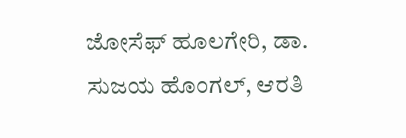ಜೋಸೆಫ್ ಹೂಲಗೇರಿ, ಡಾ. ಸುಜಯ ಹೊಂಗಲ್, ಆರತಿ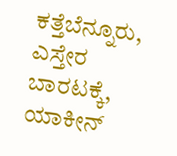ಕತ್ತೆಬೆನ್ನೂರು, ಎಸ್ತೇರ ಬಾರಟಕ್ಕೆ, ಯಾಕೀನ್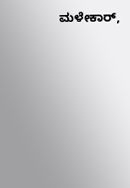ಮಳೇಕಾರ್,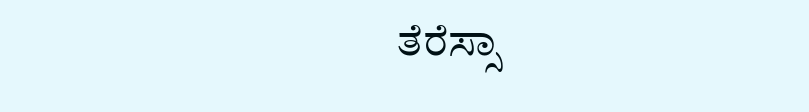ತೆರೆಸ್ಸಾ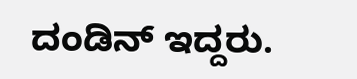ದಂಡಿನ್ ಇದ್ದರು.